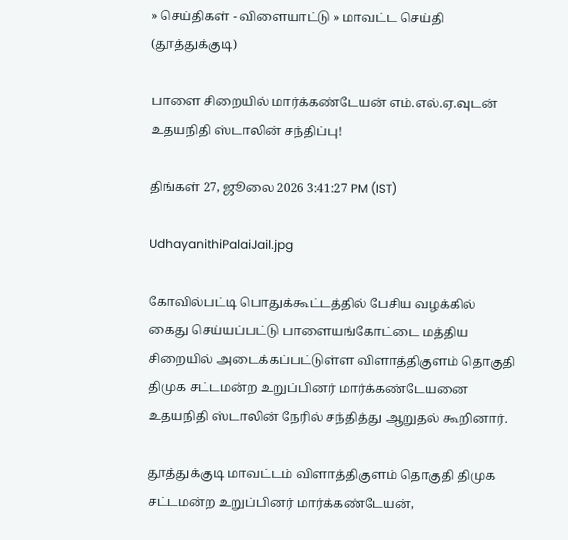» செய்திகள் - விளையாட்டு » மாவட்ட செய்தி (தூத்துக்குடி)

பாளை சிறையில் மார்க்கண்டேயன் எம்.எல்.ஏ.வுடன் உதயநிதி ஸ்டாலின் சந்திப்பு!

திங்கள் 27, ஜூலை 2026 3:41:27 PM (IST)

UdhayanithiPalaiJail.jpg

கோவில்பட்டி பொதுக்கூட்டத்தில் பேசிய வழக்கில் கைது செய்யப்பட்டு பாளையங்கோட்டை மத்திய சிறையில் அடைக்கப்பட்டுள்ள விளாத்திகுளம் தொகுதி திமுக சட்டமன்ற உறுப்பினர் மார்க்கண்டேயனை உதயநிதி ஸ்டாலின் நேரில் சந்தித்து ஆறுதல் கூறினார்.

தூத்துக்குடி மாவட்டம் விளாத்திகுளம் தொகுதி திமுக சட்டமன்ற உறுப்பினர் மார்க்கண்டேயன்,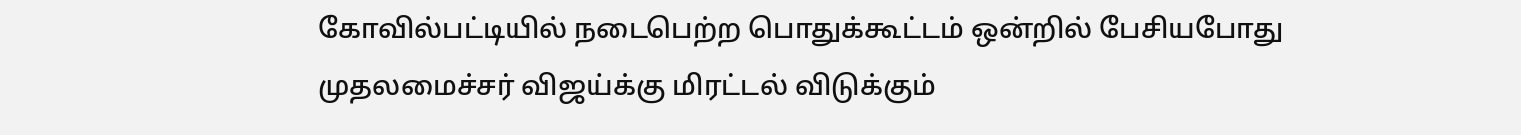கோவில்பட்டியில் நடைபெற்ற பொதுக்கூட்டம் ஒன்றில் பேசியபோது முதலமைச்சர் விஜய்க்கு மிரட்டல் விடுக்கும்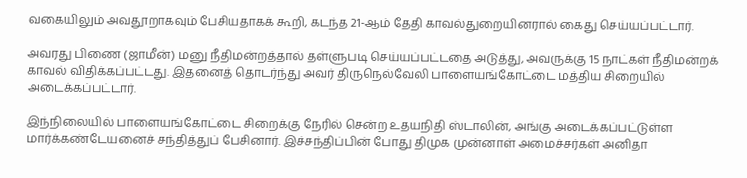வகையிலும் அவதூறாகவும் பேசியதாகக் கூறி, கடந்த 21-ஆம் தேதி காவல்துறையினரால் கைது செய்யப்பட்டார்.

அவரது பிணை (ஜாமீன்) மனு நீதிமன்றத்தால் தள்ளுபடி செய்யப்பட்டதை அடுத்து, அவருக்கு 15 நாட்கள் நீதிமன்றக் காவல் விதிக்கப்பட்டது. இதனைத் தொடர்ந்து அவர் திருநெல்வேலி பாளையங்கோட்டை மத்திய சிறையில் அடைக்கப்பட்டார்.

இந்நிலையில் பாளையங்கோட்டை சிறைக்கு நேரில் சென்ற உதயநிதி ஸ்டாலின், அங்கு அடைக்கப்பட்டுள்ள மார்க்கண்டேயனைச் சந்தித்துப் பேசினார். இச்சந்திப்பின் போது திமுக முன்னாள் அமைச்சர்கள் அனிதா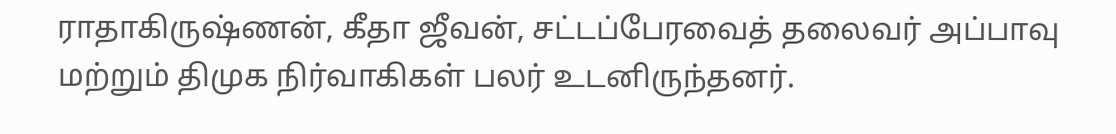ராதாகிருஷ்ணன், கீதா ஜீவன், சட்டப்பேரவைத் தலைவர் அப்பாவு மற்றும் திமுக நிர்வாகிகள் பலர் உடனிருந்தனர்.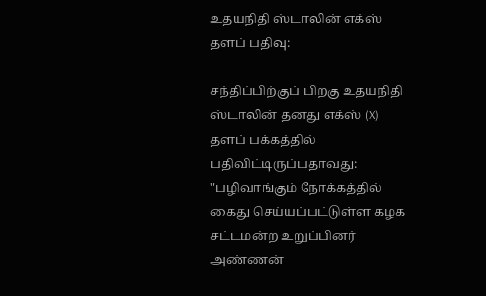உதயநிதி ஸ்டாலின் எக்ஸ் தளப் பதிவு:

சந்திப்பிற்குப் பிறகு உதயநிதி ஸ்டாலின் தனது எக்ஸ் (X) தளப் பக்கத்தில் பதிவிட்டிருப்பதாவது: "பழிவாங்கும் நோக்கத்தில் கைது செய்யப்பட்டுள்ள கழக சட்டமன்ற உறுப்பினர் அண்ணன்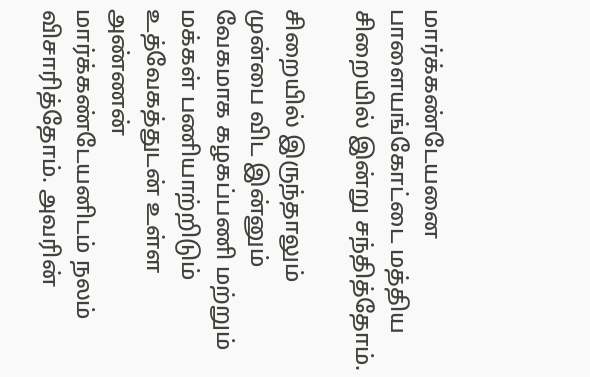மார்க்கண்டேயனை பாளையங்கோட்டை மத்திய சிறையில் இன்று சந்தித்தோம்.

சிறையில் இருந்தாலும் முன்பை விட இன்னும் வேகமாக கழகப்பணி மற்றும் மக்கள் பணியாற்றிடும் உத்வேகத்துடன் உள்ள அண்ணன் மார்க்கண்டேயனிடம் நலம் விசாரித்தோம். அவரின்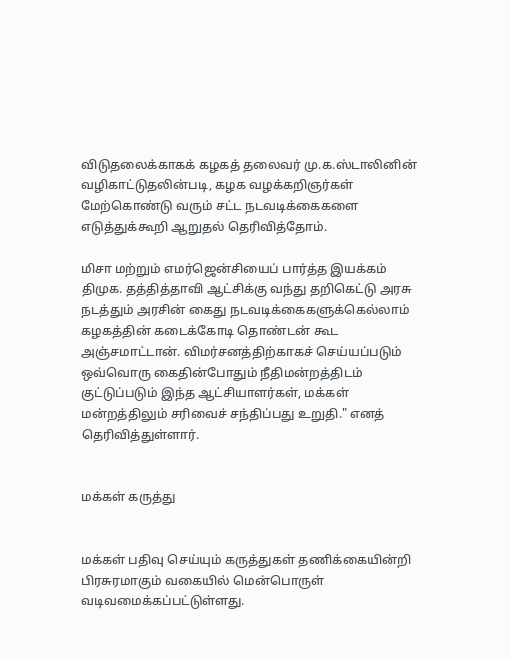விடுதலைக்காகக் கழகத் தலைவர் மு.க.ஸ்டாலினின் வழிகாட்டுதலின்படி, கழக வழக்கறிஞர்கள் மேற்கொண்டு வரும் சட்ட நடவடிக்கைகளை எடுத்துக்கூறி ஆறுதல் தெரிவித்தோம்.

மிசா மற்றும் எமர்ஜென்சியைப் பார்த்த இயக்கம் திமுக. தத்தித்தாவி ஆட்சிக்கு வந்து தறிகெட்டு அரசு நடத்தும் அரசின் கைது நடவடிக்கைகளுக்கெல்லாம் கழகத்தின் கடைக்கோடி தொண்டன் கூட அஞ்சமாட்டான். விமர்சனத்திற்காகச் செய்யப்படும் ஒவ்வொரு கைதின்போதும் நீதிமன்றத்திடம் குட்டுப்படும் இந்த ஆட்சியாளர்கள், மக்கள் மன்றத்திலும் சரிவைச் சந்திப்பது உறுதி." எனத் தெரிவித்துள்ளார்.


மக்கள் கருத்து


மக்கள் பதிவு செய்யும் கருத்துகள் தணிக்கையின்றி பிரசுரமாகும் வகையில் மென்பொருள் வடிவமைக்கப்பட்டுள்ளது.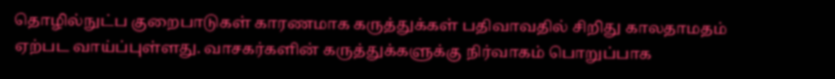தொழில்நுட்ப குறைபாடுகள் காரணமாக கருத்துக்கள் பதிவாவதில் சிறிது காலதாமதம் ஏற்பட வாய்ப்புள்ளது. வாசகர்களின் கருத்துக்களுக்கு நிர்வாகம் பொறுப்பாக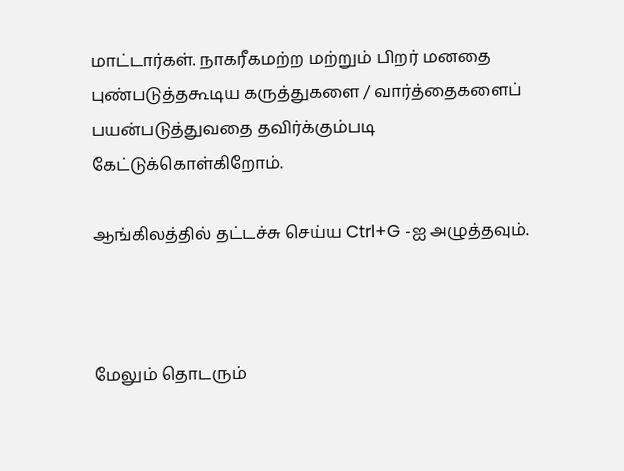மாட்டார்கள். நாகரீகமற்ற மற்றும் பிறர் மனதை புண்படுத்தகூடிய கருத்துகளை / வார்த்தைகளைப் பயன்படுத்துவதை தவிர்க்கும்படி கேட்டுக்கொள்கிறோம்.

ஆங்கிலத்தில் தட்டச்சு செய்ய Ctrl+G -ஐ அழுத்தவும்.



மேலும் தொடரும்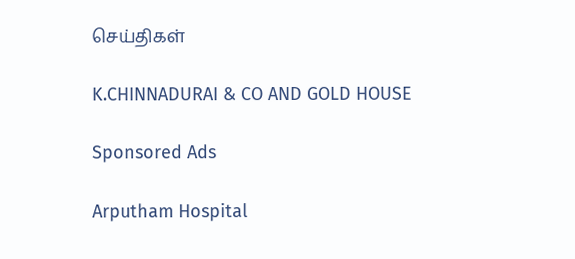செய்திகள்

K.CHINNADURAI & CO AND GOLD HOUSE

Sponsored Ads

Arputham Hospital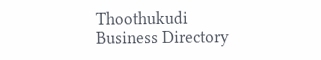Thoothukudi Business Directory